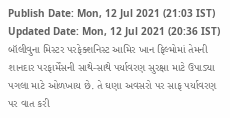Publish Date: Mon, 12 Jul 2021 (21:03 IST)
Updated Date: Mon, 12 Jul 2021 (20:36 IST)
બૉલીવુના મિસ્ટર પરફેક્શનિસ્ટ આમિર ખાન ફિલ્મોમાં તેમની શાનદાર પરફાર્મેંસની સાથે-સાથે પર્યાવરણ સુરક્ષા માટે ઉપાડ્યા પગલા માટે ઓળખાય છે. તે ઘણા અવસરો પર સાફ પર્યાવરણ પર વાત કરી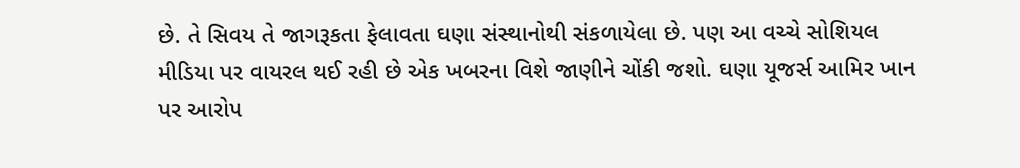છે. તે સિવય તે જાગરૂકતા ફેલાવતા ઘણા સંસ્થાનોથી સંકળાયેલા છે. પણ આ વચ્ચે સોશિયલ મીડિયા પર વાયરલ થઈ રહી છે એક ખબરના વિશે જાણીને ચોંકી જશો. ઘણા યૂજર્સ આમિર ખાન પર આરોપ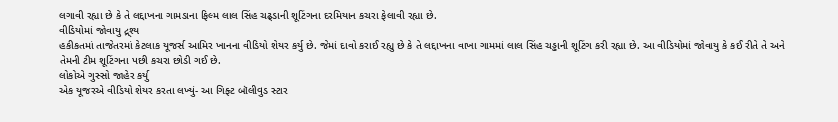લગાવી રહ્યા છે કે તે લદ્દાખના ગામડાના ફિલ્મ લાલ સિંહ ચઢ્ડાની શૂટિંગના દરમિયાન કચરા ફેલાવી રહ્યા છે.
વીડિયોમાં જોવાયુ દ્ર્શ્ય
હકીકતમાં તાજેતરમાં કેટલાક યૂજર્સ આમિર ખાનના વીડિયો શેયર કર્યુ છે. જેમાં દાવો કરાઈ રહ્યુ છે કે તે લદ્દાખના વાખા ગામમાં લાલ સિંહ ચડ્ઢાની શૂટિંગ કરી રહ્યા છે. આ વીડિયોમાં જોવાયુ કે કઈ રીતે તે અને તેમની ટીમ શૂટિંગના પછી કચરા છોડી ગઈ છે.
લોકોએ ગુસ્સો જાહેર કર્યુ
એક યૂજરએ વીડિયો શેયર કરતા લખ્યું- આ ગિફ્ટ બૉલીવુડ સ્ટાર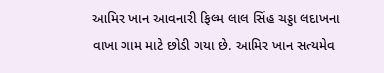આમિર ખાન આવનારી ફિલ્મ લાલ સિંહ ચડ્ડા લદાખના વાખા ગામ માટે છોડી ગયા છે. આમિર ખાન સત્યમેવ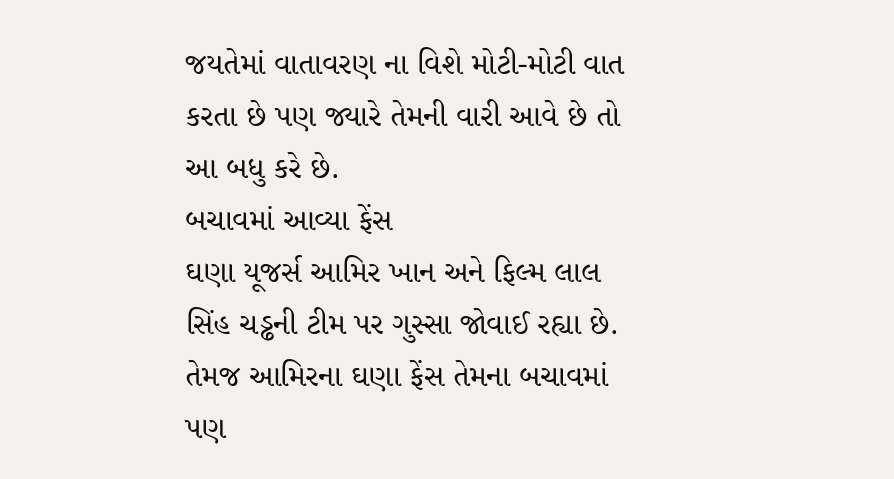જયતેમાં વાતાવરણ ના વિશે મોટી-મોટી વાત કરતા છે પણ જ્યારે તેમની વારી આવે છે તો આ બધુ કરે છે.
બચાવમાં આવ્યા ફેંસ
ઘણા યૂજર્સ આમિર ખાન અને ફિલ્મ લાલ સિંહ ચડ્ઢની ટીમ પર ગુસ્સા જોવાઈ રહ્યા છે. તેમજ આમિરના ઘણા ફેંસ તેમના બચાવમાં પણ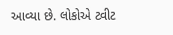આવ્યા છે. લોકોએ ટ્વીટ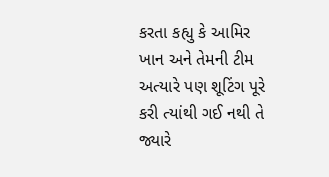કરતા કહ્યુ કે આમિર ખાન અને તેમની ટીમ અત્યારે પણ શૂટિંગ પૂરે કરી ત્યાંથી ગઈ નથી તે જ્યારે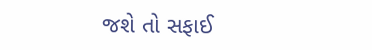જશે તો સફાઈ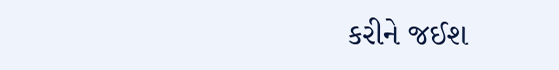કરીને જઈશ